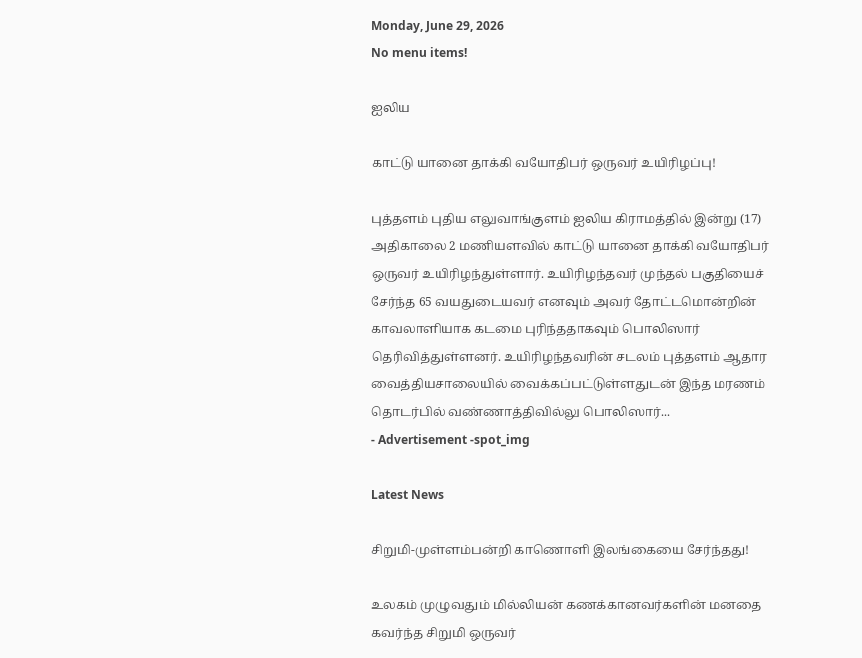Monday, June 29, 2026
No menu items!

ஐலிய

காட்டு யானை தாக்கி வயோதிபர் ஒருவர் உயிரிழப்பு!

புத்தளம் புதிய எலுவாங்குளம் ஐலிய கிராமத்தில் இன்று (17) அதிகாலை 2 மணியளவில் காட்டு யானை தாக்கி வயோதிபர் ஒருவர் உயிரிழந்துள்ளார். உயிரிழந்தவர் முந்தல் பகுதியைச் சேர்ந்த 65 வயதுடையவர் எனவும் அவர் தோட்டமொன்றின் காவலாளியாக கடமை புரிந்ததாகவும் பொலிஸார் தெரிவித்துள்ளனர். உயிரிழந்தவரின் சடலம் புத்தளம் ஆதார வைத்தியசாலையில் வைக்கப்பட்டுள்ளதுடன் இந்த மரணம் தொடர்பில் வண்ணாத்திவில்லு பொலிஸார்...
- Advertisement -spot_img

Latest News

சிறுமி-முள்ளம்பன்றி காணொளி இலங்கையை சேர்ந்தது!

உலகம் முழுவதும் மில்லியன் கணக்கானவர்களின் மனதை கவர்ந்த சிறுமி ஒருவர்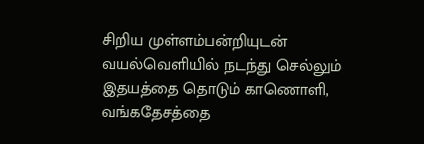சிறிய முள்ளம்பன்றியுடன் வயல்வெளியில் நடந்து செல்லும் இதயத்தை தொடும் காணொளி, வங்கதேசத்தை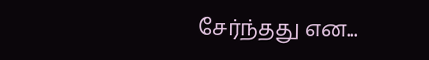சேர்ந்தது என...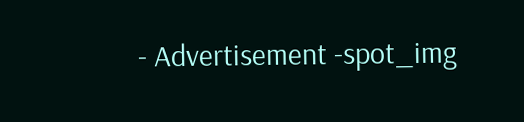- Advertisement -spot_img